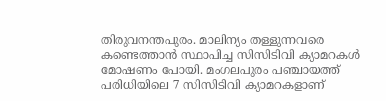തിരുവനന്തപുരം. മാലിന്യം തള്ളുന്നവരെ കണ്ടെത്താൻ സ്ഥാപിച്ച സിസിടിവി ക്യാമറകൾ മോഷണം പോയി. മംഗലപുരം പഞ്ചായത്ത് പരിധിയിലെ 7 സിസിടിവി ക്യാമറകളാണ്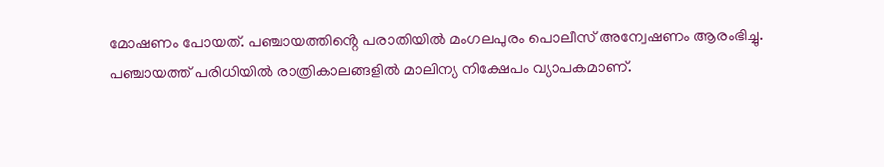മോഷണം പോയത്. പഞ്ചായത്തിൻ്റെ പരാതിയിൽ മംഗലപുരം പൊലീസ് അന്വേഷണം ആരംഭിച്ചു.
പഞ്ചായത്ത് പരിധിയിൽ രാത്രികാലങ്ങളിൽ മാലിന്യ നിക്ഷേപം വ്യാപകമാണ്.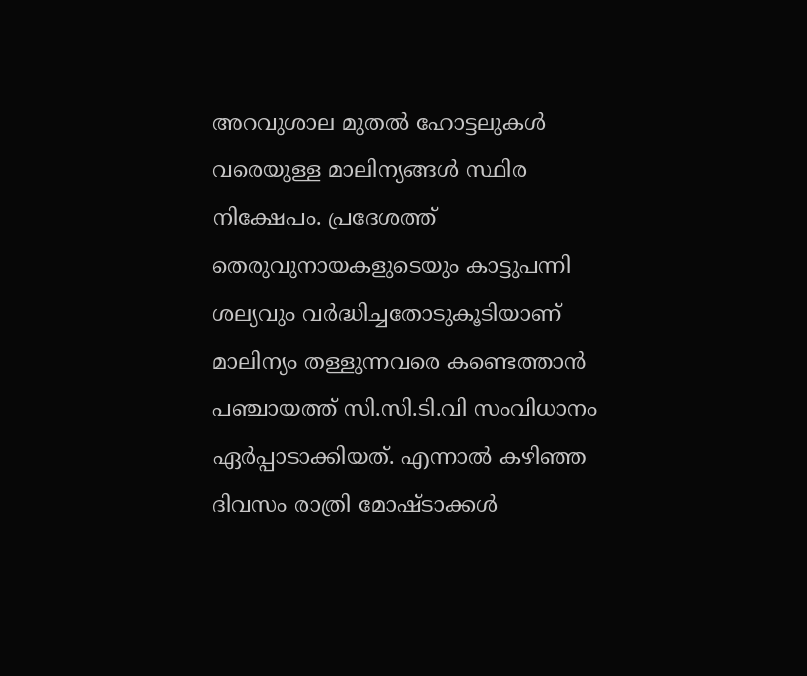അറവുശാല മുതൽ ഹോട്ടലുകൾ വരെയുള്ള മാലിന്യങ്ങൾ സ്ഥിര നിക്ഷേപം. പ്രദേശത്ത് തെരുവുനായകളുടെയും കാട്ടുപന്നി ശല്യവും വർദ്ധിച്ചതോടുകൂടിയാണ് മാലിന്യം തള്ളുന്നവരെ കണ്ടെത്താൻ പഞ്ചായത്ത് സി.സി.ടി.വി സംവിധാനം ഏർപ്പാടാക്കിയത്. എന്നാൽ കഴിഞ്ഞ ദിവസം രാത്രി മോഷ്ടാക്കൾ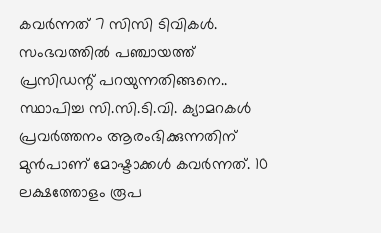കവർന്നത് 7 സിസി ടിവികൾ.
സംഭവത്തിൽ പഞ്ചായത്ത് പ്രസിഡന്റ് പറയുന്നതിങ്ങനെ..
സ്ഥാപിച്ച സി.സി.ടി.വി. ക്യാമറകൾ പ്രവർത്തനം ആരംഭിക്കുന്നതിന് മുൻപാണ് മോഷ്ടാക്കൾ കവർന്നത്. 10 ലക്ഷത്തോളം രൂപ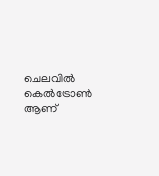ചെലവിൽ കെൽട്രോൺ ആണ്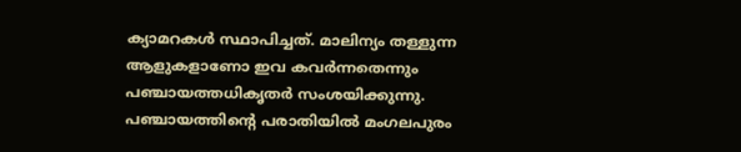ക്യാമറകൾ സ്ഥാപിച്ചത്. മാലിന്യം തള്ളുന്ന ആളുകളാണോ ഇവ കവർന്നതെന്നും പഞ്ചായത്തധികൃതർ സംശയിക്കുന്നു. പഞ്ചായത്തിൻ്റെ പരാതിയിൽ മംഗലപുരം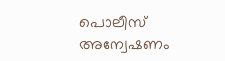പൊലീസ് അന്വേഷണം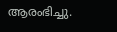ആരംഭിച്ചു.